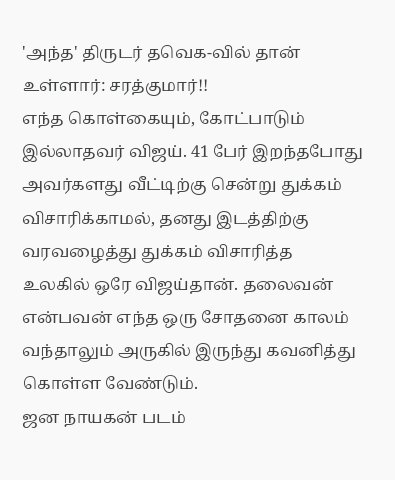'அந்த' திருடர் தவெக-வில் தான் உள்ளார்: சரத்குமார்!!
எந்த கொள்கையும், கோட்பாடும் இல்லாதவர் விஜய். 41 பேர் இறந்தபோது அவர்களது வீட்டிற்கு சென்று துக்கம் விசாரிக்காமல், தனது இடத்திற்கு வரவழைத்து துக்கம் விசாரித்த உலகில் ஒரே விஜய்தான். தலைவன் என்பவன் எந்த ஒரு சோதனை காலம் வந்தாலும் அருகில் இருந்து கவனித்து கொள்ள வேண்டும்.
ஜன நாயகன் படம்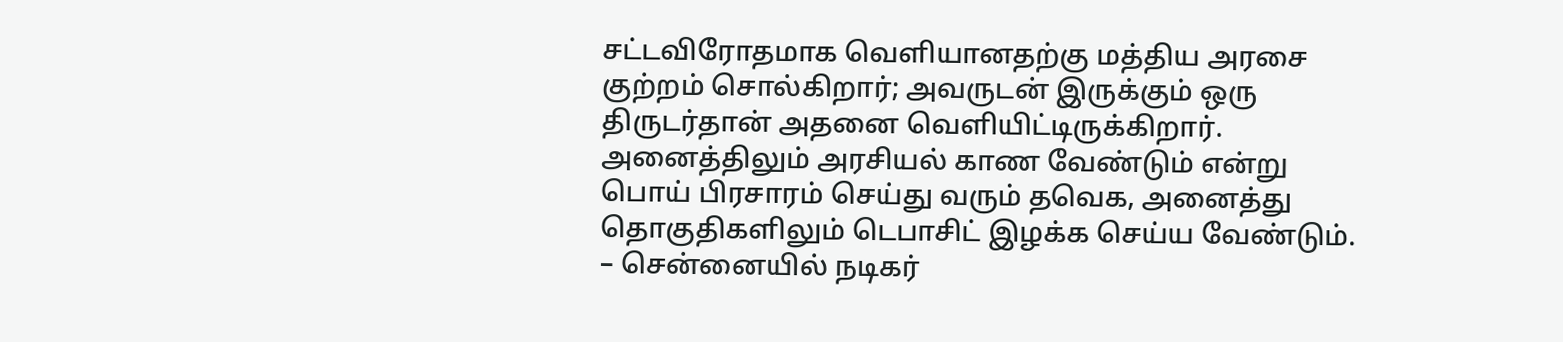சட்டவிரோதமாக வெளியானதற்கு மத்திய அரசை குற்றம் சொல்கிறார்; அவருடன் இருக்கும் ஒரு திருடர்தான் அதனை வெளியிட்டிருக்கிறார். அனைத்திலும் அரசியல் காண வேண்டும் என்று பொய் பிரசாரம் செய்து வரும் தவெக, அனைத்து தொகுதிகளிலும் டெபாசிட் இழக்க செய்ய வேண்டும்.
– சென்னையில் நடிகர்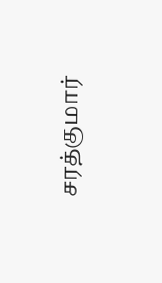சரத்குமார்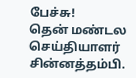பேச்சு!
தென் மண்டல செய்தியாளர் சின்னத்தம்பி.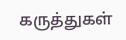கருத்துகள்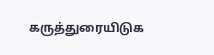கருத்துரையிடுக